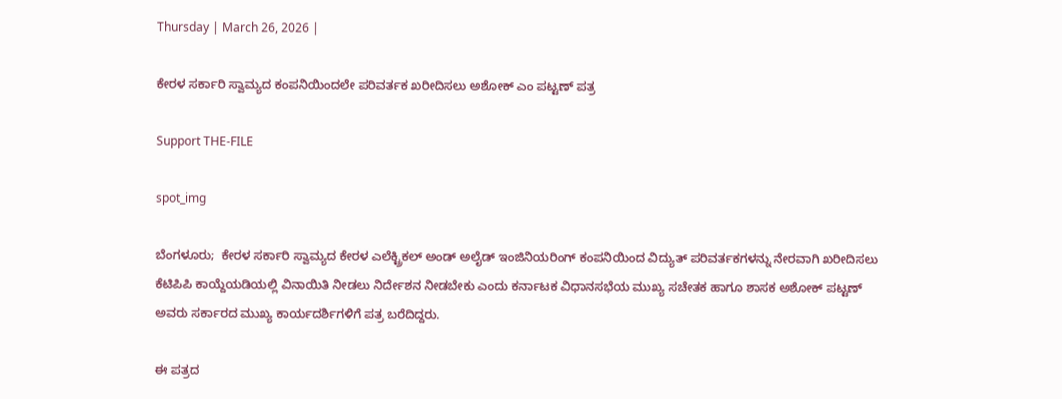Thursday | March 26, 2026 |

ಕೇರಳ ಸರ್ಕಾರಿ ಸ್ವಾಮ್ಯದ ಕಂಪನಿಯಿಂದಲೇ ಪರಿವರ್ತಕ ಖರೀದಿಸಲು ಅಶೋಕ್ ಎಂ ಪಟ್ಟಣ್‌ ಪತ್ರ

Support THE-FILE

spot_img

ಬೆಂಗಳೂರು;  ಕೇರಳ ಸರ್ಕಾರಿ ಸ್ವಾಮ್ಯದ ಕೇರಳ ಎಲೆಕ್ಟ್ರಿಕಲ್‌ ಅಂಡ್‌ ಅಲೈಡ್‌ ಇಂಜಿನಿಯರಿಂಗ್‌ ಕಂಪನಿಯಿಂದ ವಿದ್ಯುತ್ ಪರಿವರ್ತಕಗಳನ್ನು ನೇರವಾಗಿ ಖರೀದಿಸಲು ಕೆಟಿಪಿಪಿ ಕಾಯ್ದೆಯಡಿಯಲ್ಲಿ ವಿನಾಯಿತಿ ನೀಡಲು ನಿರ್ದೇಶನ ನೀಡಬೇಕು ಎಂದು ಕರ್ನಾಟಕ ವಿಧಾನಸಭೆಯ ಮುಖ್ಯ ಸಚೇತಕ ಹಾಗೂ ಶಾಸಕ ಅಶೋಕ್ ಪಟ್ಟಣ್ ಅವರು ಸರ್ಕಾರದ ಮುಖ್ಯ ಕಾರ್ಯದರ್ಶಿಗಳಿಗೆ ಪತ್ರ ಬರೆದಿದ್ದರು.

ಈ ಪತ್ರದ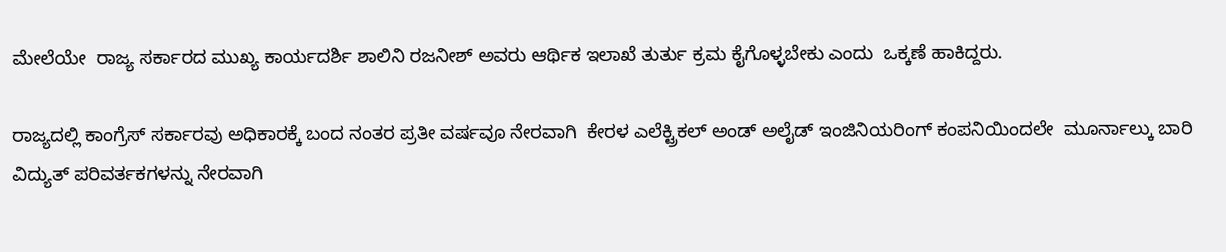ಮೇಲೆಯೇ  ರಾಜ್ಯ ಸರ್ಕಾರದ ಮುಖ್ಯ ಕಾರ್ಯದರ್ಶಿ ಶಾಲಿನಿ ರಜನೀಶ್‌ ಅವರು ಆರ್ಥಿಕ ಇಲಾಖೆ ತುರ್ತು ಕ್ರಮ ಕೈಗೊಳ್ಳಬೇಕು ಎಂದು  ಒಕ್ಕಣೆ ಹಾಕಿದ್ದರು.

ರಾಜ್ಯದಲ್ಲಿ ಕಾಂಗ್ರೆಸ್‌ ಸರ್ಕಾರವು ಅಧಿಕಾರಕ್ಕೆ ಬಂದ ನಂತರ ಪ್ರತೀ ವರ್ಷವೂ ನೇರವಾಗಿ  ಕೇರಳ ಎಲೆಕ್ಟ್ರಿಕಲ್‌ ಅಂಡ್‌ ಅಲೈಡ್‌ ಇಂಜಿನಿಯರಿಂಗ್‌ ಕಂಪನಿಯಿಂದಲೇ  ಮೂರ್ನಾಲ್ಕು ಬಾರಿ  ವಿದ್ಯುತ್‌ ಪರಿವರ್ತಕಗಳನ್ನು ನೇರವಾಗಿ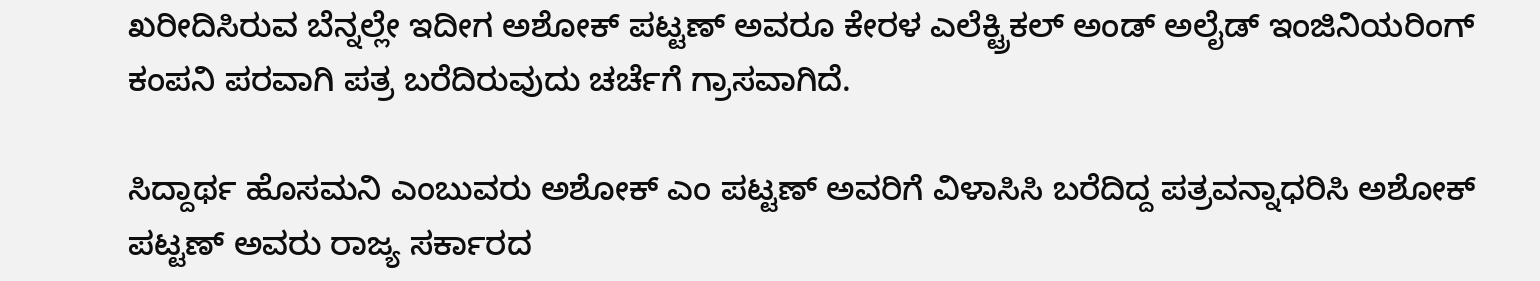ಖರೀದಿಸಿರುವ ಬೆನ್ನಲ್ಲೇ ಇದೀಗ ಅಶೋಕ್ ಪಟ್ಟಣ್ ಅವರೂ ಕೇರಳ ಎಲೆಕ್ಟ್ರಿಕಲ್‌ ಅಂಡ್‌ ಅಲೈಡ್‌ ಇಂಜಿನಿಯರಿಂಗ್‌ ಕಂಪನಿ ಪರವಾಗಿ ಪತ್ರ ಬರೆದಿರುವುದು ಚರ್ಚೆಗೆ ಗ್ರಾಸವಾಗಿದೆ.

ಸಿದ್ದಾರ್ಥ ಹೊಸಮನಿ ಎಂಬುವರು ಅಶೋಕ್‌ ಎಂ ಪಟ್ಟಣ್‌ ಅವರಿಗೆ ವಿಳಾಸಿಸಿ ಬರೆದಿದ್ದ ಪತ್ರವನ್ನಾಧರಿಸಿ ಅಶೋಕ್‌ ಪಟ್ಟಣ್ ಅವರು ರಾಜ್ಯ ಸರ್ಕಾರದ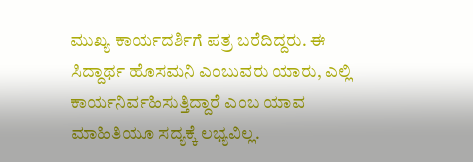ಮುಖ್ಯ ಕಾರ್ಯದರ್ಶಿಗೆ ಪತ್ರ ಬರೆದಿದ್ದರು. ಈ ಸಿದ್ದಾರ್ಥ ಹೊಸಮನಿ ಎಂಬುವರು ಯಾರು, ಎಲ್ಲಿ ಕಾರ್ಯನಿರ್ವಹಿಸುತ್ತಿದ್ದಾರೆ ಎಂಬ ಯಾವ ಮಾಹಿತಿಯೂ ಸದ್ಯಕ್ಕೆ ಲಭ್ಯವಿಲ್ಲ.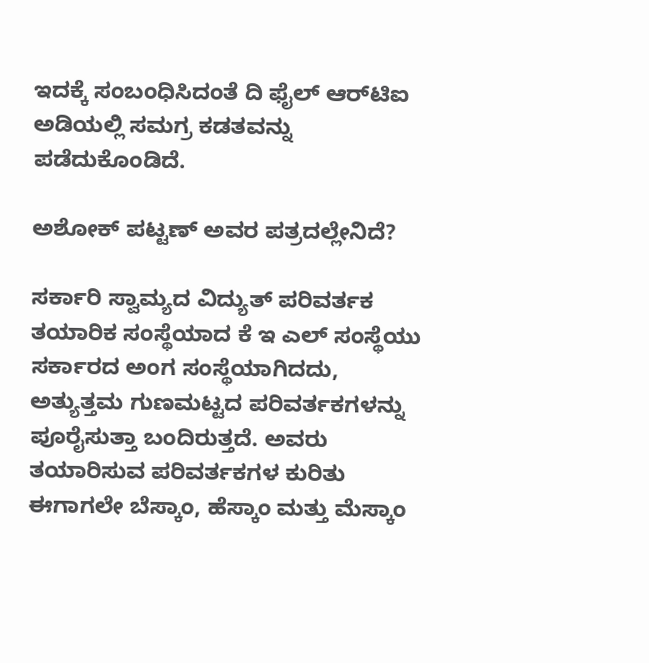ಇದಕ್ಕೆ ಸಂಬಂಧಿಸಿದಂತೆ ದಿ ಫೈಲ್‌ ಆರ್‍‌ಟಿಐ ಅಡಿಯಲ್ಲಿ ಸಮಗ್ರ ಕಡತವನ್ನು ಪಡೆದುಕೊಂಡಿದೆ.

ಅಶೋಕ್ ಪಟ್ಟಣ್ ಅವರ ಪತ್ರದಲ್ಲೇನಿದೆ?

ಸರ್ಕಾರಿ ಸ್ವಾಮ್ಯದ ವಿದ್ಯುತ್ ಪರಿವರ್ತಕ ತಯಾರಿಕ ಸಂಸ್ಥೆಯಾದ ಕೆ ಇ ಎಲ್ ಸಂಸ್ಥೆಯು ಸರ್ಕಾರದ ಅಂಗ ಸಂಸ್ಥೆಯಾಗಿದದು, ಅತ್ಯುತ್ತಮ ಗುಣಮಟ್ಟದ ಪರಿವರ್ತಕಗಳನ್ನು ಪೂರೈಸುತ್ತಾ ಬಂದಿರುತ್ತದೆ. ಅವರು ತಯಾರಿಸುವ ಪರಿವರ್ತಕಗಳ ಕುರಿತು ಈಗಾಗಲೇ ಬೆಸ್ಕಾಂ, ಹೆಸ್ಕಾಂ ಮತ್ತು ಮೆಸ್ಕಾಂ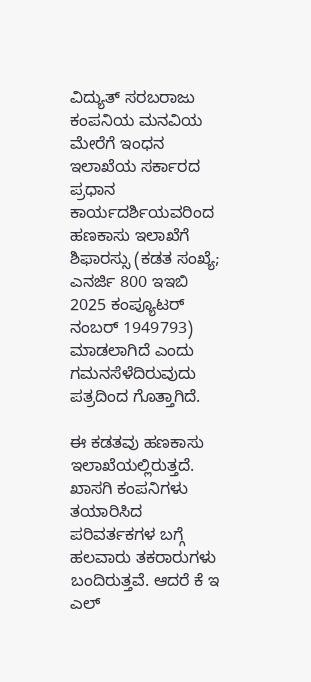ವಿದ್ಯುತ್‌ ಸರಬರಾಜು ಕಂಪನಿಯ ಮನವಿಯ ಮೇರೆಗೆ ಇಂಧನ ಇಲಾಖೆಯ ಸರ್ಕಾರದ ಪ್ರಧಾನ ಕಾರ್ಯದರ್ಶಿಯವರಿಂದ ಹಣಕಾಸು ಇಲಾಖೆಗೆ ಶಿಫಾರಸ್ಸು (ಕಡತ ಸಂಖ್ಯೆ; ಎನರ್ಜಿ 800 ಇಇಬಿ 2025 ಕಂಪ್ಯೂಟರ್ ನಂಬರ್ 1949793) ಮಾಡಲಾಗಿದೆ ಎಂದು ಗಮನಸೆಳೆದಿರುವುದು ಪತ್ರದಿಂದ ಗೊತ್ತಾಗಿದೆ.

ಈ ಕಡತವು ಹಣಕಾಸು ಇಲಾಖೆಯಲ್ಲಿರುತ್ತದೆ. ಖಾಸಗಿ ಕಂಪನಿಗಳು ತಯಾರಿಸಿದ ಪರಿವರ್ತಕಗಳ ಬಗ್ಗೆ ಹಲವಾರು ತಕರಾರುಗಳು ಬಂದಿರುತ್ತವೆ. ಆದರೆ ಕೆ ಇ ಎಲ್‌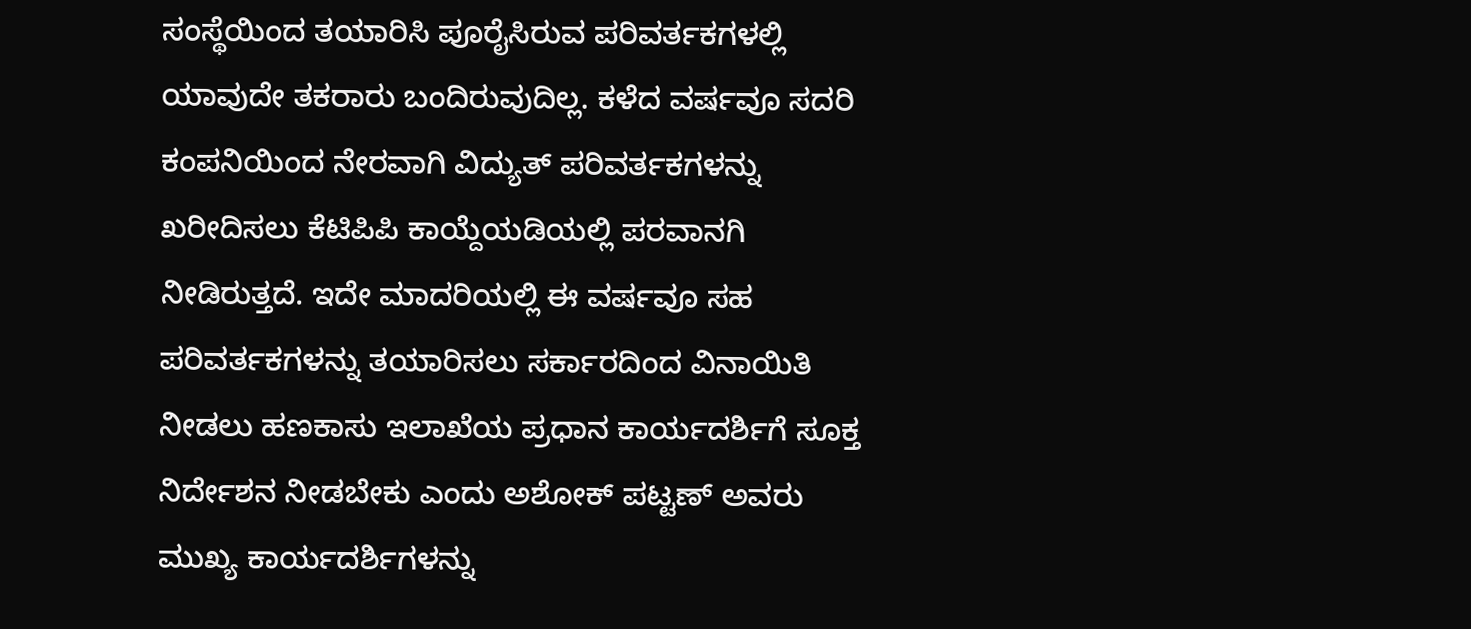ಸಂಸ್ಥೆಯಿಂದ ತಯಾರಿಸಿ ಪೂರೈಸಿರುವ ಪರಿವರ್ತಕಗಳಲ್ಲಿ ಯಾವುದೇ ತಕರಾರು ಬಂದಿರುವುದಿಲ್ಲ. ಕಳೆದ ವರ್ಷವೂ ಸದರಿ ಕಂಪನಿಯಿಂದ ನೇರವಾಗಿ ವಿದ್ಯುತ್ ಪರಿವರ್ತಕಗಳನ್ನು ಖರೀದಿಸಲು ಕೆಟಿಪಿಪಿ ಕಾಯ್ದೆಯಡಿಯಲ್ಲಿ ಪರವಾನಗಿ ನೀಡಿರುತ್ತದೆ. ಇದೇ ಮಾದರಿಯಲ್ಲಿ ಈ ವರ್ಷವೂ ಸಹ ಪರಿವರ್ತಕಗಳನ್ನು ತಯಾರಿಸಲು ಸರ್ಕಾರದಿಂದ ವಿನಾಯಿತಿ ನೀಡಲು ಹಣಕಾಸು ಇಲಾಖೆಯ ಪ್ರಧಾನ ಕಾರ್ಯದರ್ಶಿಗೆ ಸೂಕ್ತ ನಿರ್ದೇಶನ ನೀಡಬೇಕು ಎಂದು ಅಶೋಕ್ ಪಟ್ಟಣ್ ಅವರು ಮುಖ್ಯ ಕಾರ್ಯದರ್ಶಿಗಳನ್ನು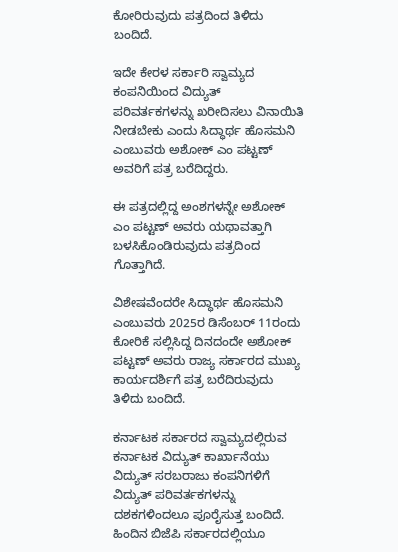ಕೋರಿರುವುದು ಪತ್ರದಿಂದ ತಿಳಿದು ಬಂದಿದೆ.

ಇದೇ ಕೇರಳ ಸರ್ಕಾರಿ ಸ್ವಾಮ್ಯದ ಕಂಪನಿಯಿಂದ ವಿದ್ಯುತ್ ಪರಿವರ್ತಕಗಳನ್ನು ಖರೀದಿಸಲು ವಿನಾಯಿತಿ ನೀಡಬೇಕು ಎಂದು ಸಿದ್ಧಾರ್ಥ ಹೊಸಮನಿ ಎಂಬುವರು ಅಶೋಕ್ ಎಂ ಪಟ್ಟಣ್‌ ಅವರಿಗೆ ಪತ್ರ ಬರೆದಿದ್ದರು.

ಈ ಪತ್ರದಲ್ಲಿದ್ದ ಅಂಶಗಳನ್ನೇ ಅಶೋಕ್ ಎಂ ಪಟ್ಟಣ್‌ ಅವರು ಯಥಾವತ್ತಾಗಿ ಬಳಸಿಕೊಂಡಿರುವುದು ಪತ್ರದಿಂದ ಗೊತ್ತಾಗಿದೆ.

ವಿಶೇಷವೆಂದರೇ ಸಿದ್ಧಾರ್ಥ ಹೊಸಮನಿ ಎಂಬುವರು 2025ರ ಡಿಸೆಂಬರ್‍‌ 11ರಂದು ಕೋರಿಕೆ ಸಲ್ಲಿಸಿದ್ದ ದಿನದಂದೇ ಅಶೋಕ್‌ ಪಟ್ಟಣ್‌ ಅವರು ರಾಜ್ಯ ಸರ್ಕಾರದ ಮುಖ್ಯ ಕಾರ್ಯದರ್ಶಿಗೆ ಪತ್ರ ಬರೆದಿರುವುದು ತಿಳಿದು ಬಂದಿದೆ.

ಕರ್ನಾಟಕ ಸರ್ಕಾರದ ಸ್ವಾಮ್ಯದಲ್ಲಿರುವ ಕರ್ನಾಟಕ ವಿದ್ಯುತ್ ಕಾರ್ಖಾನೆಯು ವಿದ್ಯುತ್ ಸರಬರಾಜು ಕಂಪನಿಗಳಿಗೆ ವಿದ್ಯುತ್ ಪರಿವರ್ತಕಗಳನ್ನು ದಶಕಗಳಿಂದಲೂ ಪೂರೈಸುತ್ತ ಬಂದಿದೆ. ಹಿಂದಿನ ಬಿಜೆಪಿ ಸರ್ಕಾರದಲ್ಲಿಯೂ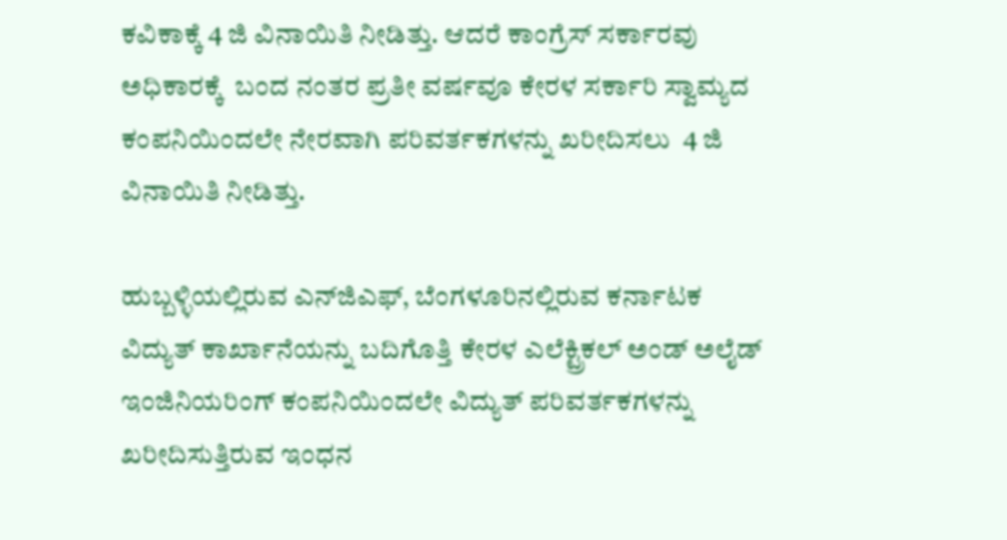ಕವಿಕಾಕ್ಕೆ 4 ಜಿ ವಿನಾಯಿತಿ ನೀಡಿತ್ತು. ಆದರೆ ಕಾಂಗ್ರೆಸ್ ಸರ್ಕಾರವು ಅಧಿಕಾರಕ್ಕೆ  ಬಂದ ನಂತರ ಪ್ರತೀ ವರ್ಷವೂ ಕೇರಳ ಸರ್ಕಾರಿ ಸ್ವಾಮ್ಯದ ಕಂಪನಿಯಿಂದಲೇ ನೇರವಾಗಿ ಪರಿವರ್ತಕಗಳನ್ನು ಖರೀದಿಸಲು  4 ಜಿ ವಿನಾಯಿತಿ ನೀಡಿತ್ತು.

ಹುಬ್ಬಳ್ಳಿಯಲ್ಲಿರುವ ಎನ್‌ಜಿಎಫ್‌, ಬೆಂಗಳೂರಿನಲ್ಲಿರುವ ಕರ್ನಾಟಕ ವಿದ್ಯುತ್ ಕಾರ್ಖಾನೆಯನ್ನು ಬದಿಗೊತ್ತಿ ಕೇರಳ ಎಲೆಕ್ಟ್ರಿಕಲ್‌ ಅಂಡ್‌ ಅಲೈಡ್‌ ಇಂಜಿನಿಯರಿಂಗ್‌ ಕಂಪನಿಯಿಂದಲೇ ವಿದ್ಯುತ್‌ ಪರಿವರ್ತಕಗಳನ್ನು  ಖರೀದಿಸುತ್ತಿರುವ ಇಂಧನ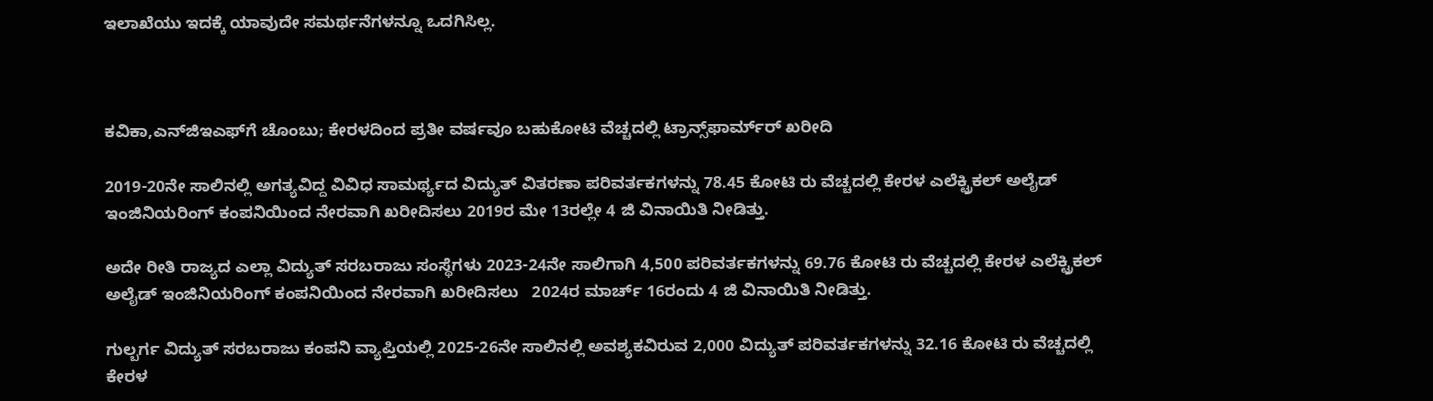ಇಲಾಖೆಯು ಇದಕ್ಕೆ ಯಾವುದೇ ಸಮರ್ಥನೆಗಳನ್ನೂ ಒದಗಿಸಿಲ್ಲ.



ಕವಿಕಾ,ಎನ್‌ಜಿಇಎಫ್‌ಗೆ ಚೊಂಬು; ಕೇರಳದಿಂದ ಪ್ರತೀ ವರ್ಷವೂ ಬಹುಕೋಟಿ ವೆಚ್ಚದಲ್ಲಿ ಟ್ರಾನ್ಸ್‌ಫಾರ್ಮ್‌ರ್ ಖರೀದಿ

2019-20ನೇ ಸಾಲಿನಲ್ಲಿ ಅಗತ್ಯವಿದ್ದ ವಿವಿಧ ಸಾಮರ್ಥ್ಯದ ವಿದ್ಯುತ್ ವಿತರಣಾ ಪರಿವರ್ತಕಗಳನ್ನು 78.45 ಕೋಟಿ ರು ವೆಚ್ಚದಲ್ಲಿ ಕೇರಳ ಎಲೆಕ್ಟ್ರಿಕಲ್‌ ಅಲೈಡ್‌ ಇಂಜಿನಿಯರಿಂಗ್‌ ಕಂಪನಿಯಿಂದ ನೇರವಾಗಿ ಖರೀದಿಸಲು 2019ರ ಮೇ 13ರಲ್ಲೇ 4 ಜಿ ವಿನಾಯಿತಿ ನೀಡಿತ್ತು.

ಅದೇ ರೀತಿ ರಾಜ್ಯದ ಎಲ್ಲಾ ವಿದ್ಯುತ್ ಸರಬರಾಜು ಸಂಸ್ಥೆಗಳು 2023-24ನೇ ಸಾಲಿಗಾಗಿ 4,500 ಪರಿವರ್ತಕಗಳನ್ನು 69.76 ಕೋಟಿ ರು ವೆಚ್ಚದಲ್ಲಿ ಕೇರಳ ಎಲೆಕ್ಟ್ರಿಕಲ್‌ ಅಲೈಡ್‌ ಇಂಜಿನಿಯರಿಂಗ್‌ ಕಂಪನಿಯಿಂದ ನೇರವಾಗಿ ಖರೀದಿಸಲು   2024ರ ಮಾರ್ಚ್‌ 16ರಂದು 4 ಜಿ ವಿನಾಯಿತಿ ನೀಡಿತ್ತು.

ಗುಲ್ಬರ್ಗ ವಿದ್ಯುತ್ ಸರಬರಾಜು ಕಂಪನಿ ವ್ಯಾಪ್ತಿಯಲ್ಲಿ 2025-26ನೇ ಸಾಲಿನಲ್ಲಿ ಅವಶ್ಯಕವಿರುವ 2,000 ವಿದ್ಯುತ್ ಪರಿವರ್ತಕಗಳನ್ನು 32.16 ಕೋಟಿ ರು ವೆಚ್ಚದಲ್ಲಿ ಕೇರಳ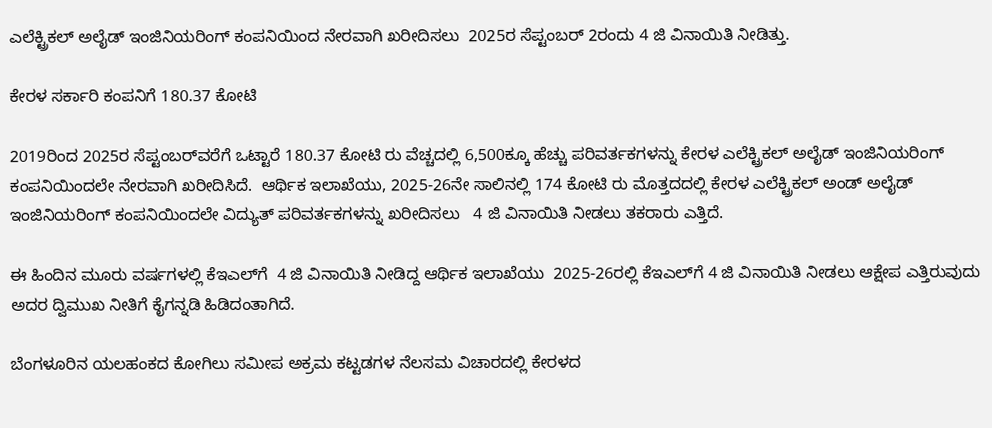ಎಲೆಕ್ಟ್ರಿಕಲ್‌ ಅಲೈಡ್‌ ಇಂಜಿನಿಯರಿಂಗ್‌ ಕಂಪನಿಯಿಂದ ನೇರವಾಗಿ ಖರೀದಿಸಲು  2025ರ ಸೆಪ್ಟಂಬರ್ 2ರಂದು 4 ಜಿ ವಿನಾಯಿತಿ ನೀಡಿತ್ತು.

ಕೇರಳ ಸರ್ಕಾರಿ ಕಂಪನಿಗೆ 180.37 ಕೋಟಿ

2019ರಿಂದ 2025ರ ಸೆಪ್ಟಂಬರ್‍‌ವರೆಗೆ ಒಟ್ಟಾರೆ 180.37 ಕೋಟಿ ರು ವೆಚ್ಚದಲ್ಲಿ 6,500ಕ್ಕೂ ಹೆಚ್ಚು ಪರಿವರ್ತಕಗಳನ್ನು ಕೇರಳ ಎಲೆಕ್ಟ್ರಿಕಲ್‌ ಅಲೈಡ್‌ ಇಂಜಿನಿಯರಿಂಗ್‌ ಕಂಪನಿಯಿಂದಲೇ ನೇರವಾಗಿ ಖರೀದಿಸಿದೆ.  ಆರ್ಥಿಕ ಇಲಾಖೆಯು, 2025-26ನೇ ಸಾಲಿನಲ್ಲಿ 174 ಕೋಟಿ ರು ಮೊತ್ತದದಲ್ಲಿ ಕೇರಳ ಎಲೆಕ್ಟ್ರಿಕಲ್‌ ಅಂಡ್‌ ಅಲೈಡ್‌ ಇಂಜಿನಿಯರಿಂಗ್‌ ಕಂಪನಿಯಿಂದಲೇ ವಿದ್ಯುತ್ ಪರಿವರ್ತಕಗಳನ್ನು ಖರೀದಿಸಲು   4 ಜಿ ವಿನಾಯಿತಿ ನೀಡಲು ತಕರಾರು ಎತ್ತಿದೆ.

ಈ ಹಿಂದಿನ ಮೂರು ವರ್ಷಗಳಲ್ಲಿ ಕೆಇಎಲ್‌ಗೆ  4 ಜಿ ವಿನಾಯಿತಿ ನೀಡಿದ್ದ ಆರ್ಥಿಕ ಇಲಾಖೆಯು  2025-26ರಲ್ಲಿ ಕೆಇಎಲ್‌ಗೆ 4 ಜಿ ವಿನಾಯಿತಿ ನೀಡಲು ಆಕ್ಷೇಪ ಎತ್ತಿರುವುದು ಅದರ ದ್ವಿಮುಖ ನೀತಿಗೆ ಕೈಗನ್ನಡಿ ಹಿಡಿದಂತಾಗಿದೆ.

ಬೆಂಗಳೂರಿನ ಯಲಹಂಕದ ಕೋಗಿಲು ಸಮೀಪ ಅಕ್ರಮ ಕಟ್ಟಡಗಳ ನೆಲಸಮ ವಿಚಾರದಲ್ಲಿ ಕೇರಳದ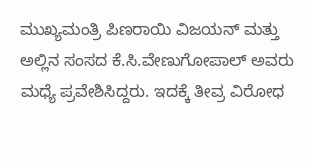ಮುಖ್ಯಮಂತ್ರಿ ಪಿಣರಾಯಿ ವಿಜಯನ್ ಮತ್ತು ಅಲ್ಲಿನ ಸಂಸದ ಕೆ.ಸಿ.ವೇಣುಗೋಪಾಲ್ ಅವರು ಮಧ್ಯೆ ಪ್ರವೇಶಿಸಿದ್ದರು. ಇದಕ್ಕೆ ತೀವ್ರ ವಿರೋಧ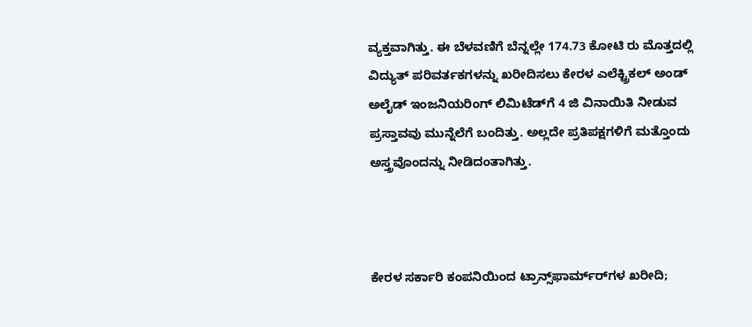ವ್ಯಕ್ತವಾಗಿತ್ತು. ಈ ಬೆಳವಣಿಗೆ ಬೆನ್ನಲ್ಲೇ 174.73 ಕೋಟಿ ರು ಮೊತ್ತದಲ್ಲಿ ವಿದ್ಯುತ್‌ ಪರಿವರ್ತಕಗಳನ್ನು ಖರೀದಿಸಲು ಕೇರಳ ಎಲೆಕ್ಟ್ರಿಕಲ್‌ ಅಂಡ್‌ ಅಲೈಡ್‌ ಇಂಜನಿಯರಿಂಗ್‌ ಲಿಮಿಟೆಡ್‌ಗೆ 4 ಜಿ ವಿನಾಯಿತಿ ನೀಡುವ ಪ್ರಸ್ತಾವವು ಮುನ್ನೆಲೆಗೆ ಬಂದಿತ್ತು. ಅಲ್ಲದೇ ಪ್ರತಿಪಕ್ಷಗಳಿಗೆ ಮತ್ತೊಂದು ಅಸ್ತ್ರವೊಂದನ್ನು ನೀಡಿದಂತಾಗಿತ್ತು.



ಕೇರಳ ಸರ್ಕಾರಿ ಕಂಪನಿಯಿಂದ ಟ್ರಾನ್ಸ್‌ಫಾರ್ಮ್‌ರ್‍‌ಗಳ ಖರೀದಿ;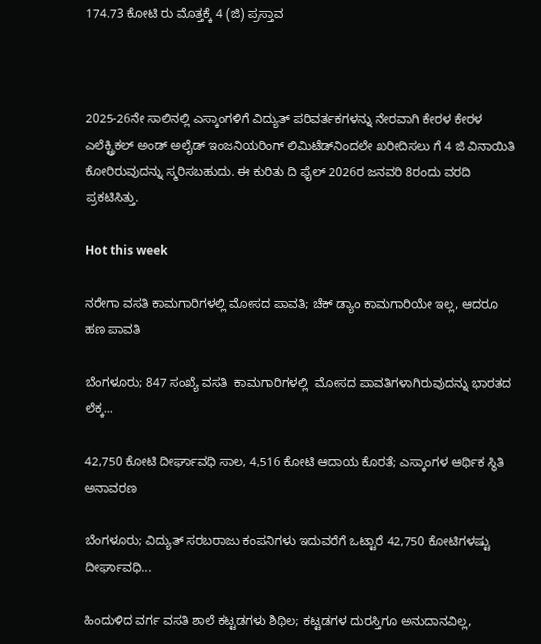174.73 ಕೋಟಿ ರು ಮೊತ್ತಕ್ಕೆ 4 (ಜಿ) ಪ್ರಸ್ತಾವ



2025-26ನೇ ಸಾಲಿನಲ್ಲಿ ಎಸ್ಕಾಂಗಳಿಗೆ ವಿದ್ಯುತ್‌ ಪರಿವರ್ತಕಗಳನ್ನು ನೇರವಾಗಿ ಕೇರಳ ಕೇರಳ ಎಲೆಕ್ಟ್ರಿಕಲ್‌ ಅಂಡ್‌ ಅಲೈಡ್‌ ಇಂಜನಿಯರಿಂಗ್‌ ಲಿಮಿಟೆಡ್‌ನಿಂದಲೇ ಖರೀದಿಸಲು ಗೆ 4 ಜಿ ವಿನಾಯಿತಿ ಕೋರಿರುವುದನ್ನು ಸ್ಮರಿಸಬಹುದು. ಈ ಕುರಿತು ದಿ ಫೈಲ್ 2026ರ ಜನವರಿ 8ರಂದು ವರದಿ ಪ್ರಕಟಿಸಿತ್ತು.

Hot this week

ನರೇಗಾ ವಸತಿ ಕಾಮಗಾರಿಗಳಲ್ಲಿ ಮೋಸದ ಪಾವತಿ; ಚೆಕ್ ಡ್ಯಾಂ ಕಾಮಗಾರಿಯೇ ಇಲ್ಲ, ಆದರೂ ಹಣ ಪಾವತಿ

ಬೆಂಗಳೂರು; 847 ಸಂಖ್ಯೆ ವಸತಿ  ಕಾಮಗಾರಿಗಳಲ್ಲಿ  ಮೋಸದ ಪಾವತಿಗಳಾಗಿರುವುದನ್ನು ಭಾರತದ ಲೆಕ್ಕ...

42,750 ಕೋಟಿ ದೀರ್ಘಾವಧಿ ಸಾಲ, 4,516 ಕೋಟಿ ಆದಾಯ ಕೊರತೆ; ಎಸ್ಕಾಂಗಳ ಆರ್ಥಿಕ ಸ್ಥಿತಿ ಅನಾವರಣ

ಬೆಂಗಳೂರು; ವಿದ್ಯುತ್ ಸರಬರಾಜು ಕಂಪನಿಗಳು ಇದುವರೆಗೆ ಒಟ್ಟಾರೆ 42,750 ಕೋಟಿಗಳಷ್ಟು ದೀರ್ಘಾವಧಿ...

ಹಿಂದುಳಿದ ವರ್ಗ ವಸತಿ ಶಾಲೆ ಕಟ್ಟಡಗಳು ಶಿಥಿಲ; ಕಟ್ಟಡಗಳ ದುರಸ್ತಿಗೂ ಅನುದಾನವಿಲ್ಲ,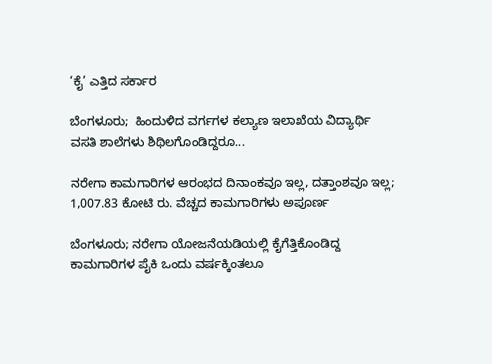‘ಕೈ’ ಎತ್ತಿದ ಸರ್ಕಾರ

ಬೆಂಗಳೂರು;  ಹಿಂದುಳಿದ ವರ್ಗಗಳ ಕಲ್ಯಾಣ ಇಲಾಖೆಯ ವಿದ್ಯಾರ್ಥಿ ವಸತಿ ಶಾಲೆಗಳು ಶಿಥಿಲಗೊಂಡಿದ್ದರೂ...

ನರೇಗಾ ಕಾಮಗಾರಿಗಳ ಆರಂಭದ ದಿನಾಂಕವೂ ಇಲ್ಲ, ದತ್ತಾಂಶವೂ ಇಲ್ಲ; 1,007.83 ಕೋಟಿ ರು. ವೆಚ್ಚದ ಕಾಮಗಾರಿಗಳು ಅಪೂರ್ಣ

ಬೆಂಗಳೂರು; ನರೇಗಾ ಯೋಜನೆಯಡಿಯಲ್ಲಿ ಕೈಗೆತ್ತಿಕೊಂಡಿದ್ದ ಕಾಮಗಾರಿಗಳ ಪೈಕಿ ಒಂದು ವ‍ರ್ಷಕ್ಕಿಂತಲೂ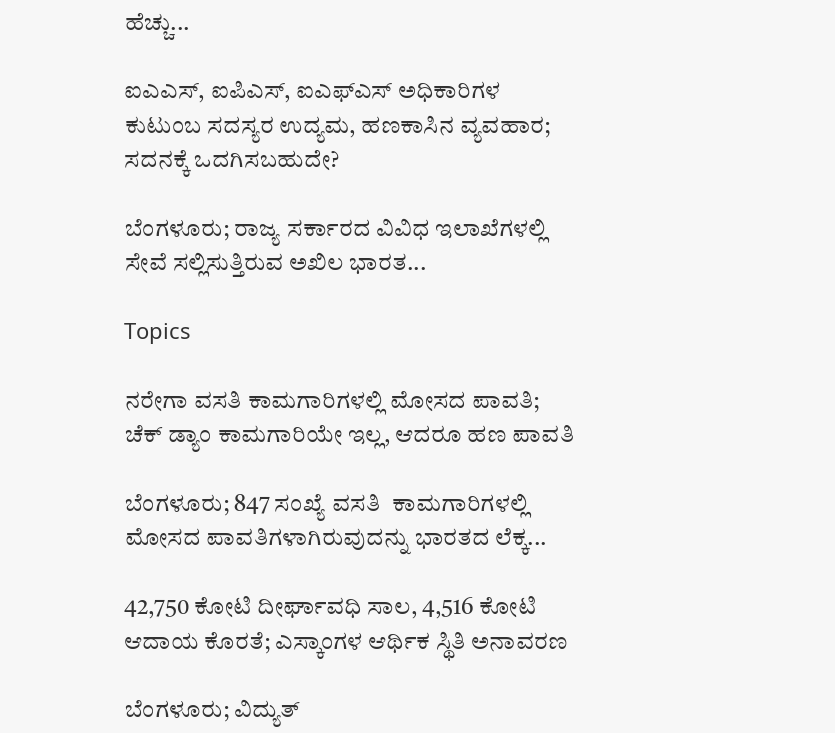ಹೆಚ್ಚು...

ಐಎಎಸ್, ಐಪಿಎಸ್, ಐಎಫ್‌ಎಸ್ ಅಧಿಕಾರಿಗಳ ಕುಟುಂಬ ಸದಸ್ಯರ ಉದ್ಯಮ, ಹಣಕಾಸಿನ ವ್ಯವಹಾರ; ಸದನಕ್ಕೆ ಒದಗಿಸಬಹುದೇ?

ಬೆಂಗಳೂರು; ರಾಜ್ಯ ಸರ್ಕಾರದ ವಿವಿಧ ಇಲಾಖೆಗಳಲ್ಲಿ ಸೇವೆ ಸಲ್ಲಿಸುತ್ತಿರುವ ಅಖಿಲ ಭಾರತ...

Topics

ನರೇಗಾ ವಸತಿ ಕಾಮಗಾರಿಗಳಲ್ಲಿ ಮೋಸದ ಪಾವತಿ; ಚೆಕ್ ಡ್ಯಾಂ ಕಾಮಗಾರಿಯೇ ಇಲ್ಲ, ಆದರೂ ಹಣ ಪಾವತಿ

ಬೆಂಗಳೂರು; 847 ಸಂಖ್ಯೆ ವಸತಿ  ಕಾಮಗಾರಿಗಳಲ್ಲಿ  ಮೋಸದ ಪಾವತಿಗಳಾಗಿರುವುದನ್ನು ಭಾರತದ ಲೆಕ್ಕ...

42,750 ಕೋಟಿ ದೀರ್ಘಾವಧಿ ಸಾಲ, 4,516 ಕೋಟಿ ಆದಾಯ ಕೊರತೆ; ಎಸ್ಕಾಂಗಳ ಆರ್ಥಿಕ ಸ್ಥಿತಿ ಅನಾವರಣ

ಬೆಂಗಳೂರು; ವಿದ್ಯುತ್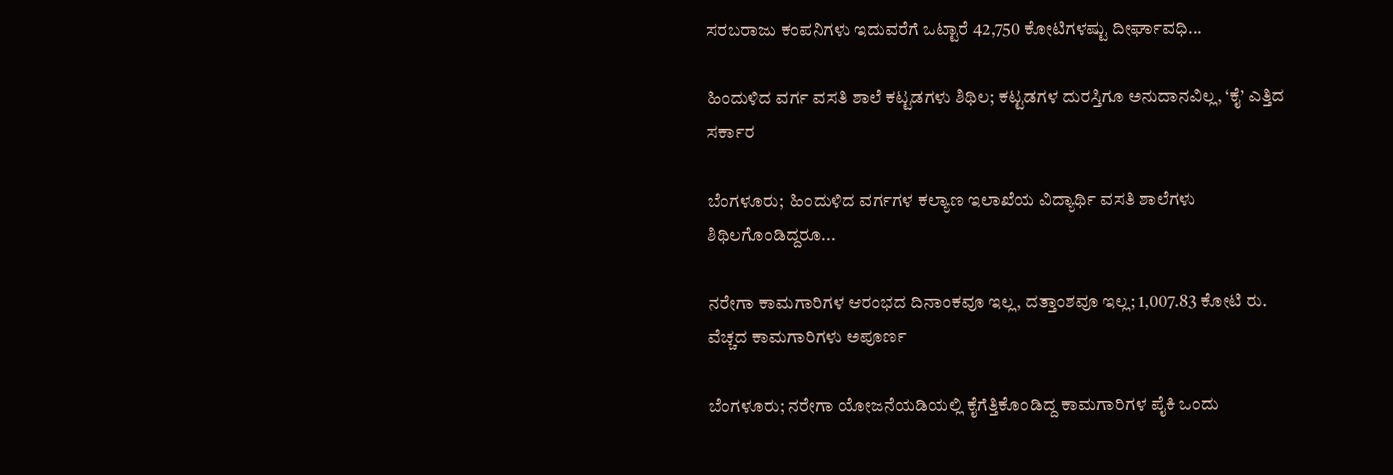ಸರಬರಾಜು ಕಂಪನಿಗಳು ಇದುವರೆಗೆ ಒಟ್ಟಾರೆ 42,750 ಕೋಟಿಗಳಷ್ಟು ದೀರ್ಘಾವಧಿ...

ಹಿಂದುಳಿದ ವರ್ಗ ವಸತಿ ಶಾಲೆ ಕಟ್ಟಡಗಳು ಶಿಥಿಲ; ಕಟ್ಟಡಗಳ ದುರಸ್ತಿಗೂ ಅನುದಾನವಿಲ್ಲ, ‘ಕೈ’ ಎತ್ತಿದ ಸರ್ಕಾರ

ಬೆಂಗಳೂರು;  ಹಿಂದುಳಿದ ವರ್ಗಗಳ ಕಲ್ಯಾಣ ಇಲಾಖೆಯ ವಿದ್ಯಾರ್ಥಿ ವಸತಿ ಶಾಲೆಗಳು ಶಿಥಿಲಗೊಂಡಿದ್ದರೂ...

ನರೇಗಾ ಕಾಮಗಾರಿಗಳ ಆರಂಭದ ದಿನಾಂಕವೂ ಇಲ್ಲ, ದತ್ತಾಂಶವೂ ಇಲ್ಲ; 1,007.83 ಕೋಟಿ ರು. ವೆಚ್ಚದ ಕಾಮಗಾರಿಗಳು ಅಪೂರ್ಣ

ಬೆಂಗಳೂರು; ನರೇಗಾ ಯೋಜನೆಯಡಿಯಲ್ಲಿ ಕೈಗೆತ್ತಿಕೊಂಡಿದ್ದ ಕಾಮಗಾರಿಗಳ ಪೈಕಿ ಒಂದು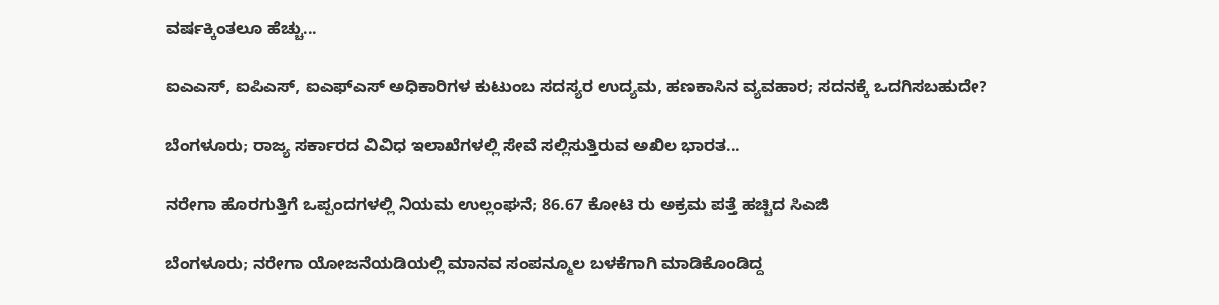ವ‍ರ್ಷಕ್ಕಿಂತಲೂ ಹೆಚ್ಚು...

ಐಎಎಸ್, ಐಪಿಎಸ್, ಐಎಫ್‌ಎಸ್ ಅಧಿಕಾರಿಗಳ ಕುಟುಂಬ ಸದಸ್ಯರ ಉದ್ಯಮ, ಹಣಕಾಸಿನ ವ್ಯವಹಾರ; ಸದನಕ್ಕೆ ಒದಗಿಸಬಹುದೇ?

ಬೆಂಗಳೂರು; ರಾಜ್ಯ ಸರ್ಕಾರದ ವಿವಿಧ ಇಲಾಖೆಗಳಲ್ಲಿ ಸೇವೆ ಸಲ್ಲಿಸುತ್ತಿರುವ ಅಖಿಲ ಭಾರತ...

ನರೇಗಾ ಹೊರಗುತ್ತಿಗೆ ಒಪ್ಪಂದಗಳಲ್ಲಿ ನಿಯಮ ಉಲ್ಲಂಘನೆ; 86.67 ಕೋಟಿ ರು ಅಕ್ರಮ ಪತ್ತೆ ಹಚ್ಚಿದ ಸಿಎಜಿ

ಬೆಂಗಳೂರು; ನರೇಗಾ ಯೋಜನೆಯಡಿಯಲ್ಲಿ ಮಾನವ ಸಂಪನ್ಮೂಲ ಬಳಕೆಗಾಗಿ ಮಾಡಿಕೊಂಡಿದ್ದ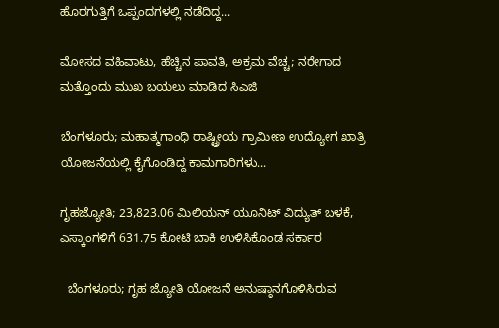ಹೊರಗುತ್ತಿಗೆ ಒಪ್ಪಂದಗಳಲ್ಲಿ ನಡೆದಿದ್ದ...

ಮೋಸದ ವಹಿವಾಟು, ಹೆಚ್ಚಿನ ಪಾವತಿ, ಅಕ್ರಮ ವೆಚ್ಚ; ನರೇಗಾದ ಮತ್ತೊಂದು ಮುಖ ಬಯಲು ಮಾಡಿದ ಸಿಎಜಿ

ಬೆಂಗಳೂರು; ಮಹಾತ್ಮಗಾಂಧಿ ರಾಷ್ಟ್ರೀಯ ಗ್ರಾಮೀಣ ಉದ್ಯೋಗ ಖಾತ್ರಿ ಯೋಜನೆಯಲ್ಲಿ ಕೈಗೊಂಡಿದ್ದ ಕಾಮಗಾರಿಗಳು...

ಗೃಹಜ್ಯೋತಿ; 23,823.06 ಮಿಲಿಯನ್ ಯೂನಿಟ್ ವಿದ್ಯುತ್ ಬಳಕೆ, ಎಸ್ಕಾಂಗಳಿಗೆ 631.75 ಕೋಟಿ ಬಾಕಿ ಉಳಿಸಿಕೊಂಡ ಸರ್ಕಾರ

  ಬೆಂಗಳೂರು; ಗೃಹ ಜ್ಯೋತಿ ಯೋಜನೆ ಅನುಷ್ಠಾನಗೊಳಿಸಿರುವ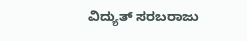ವಿದ್ಯುತ್ ಸರಬರಾಜು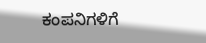ಕಂಪನಿಗಳಿಗೆ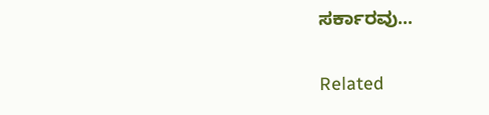ಸರ್ಕಾರವು...

Related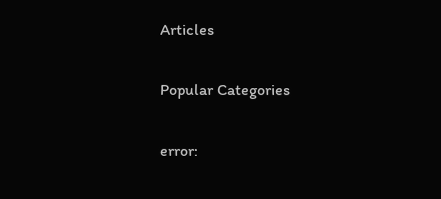Articles

Popular Categories

error: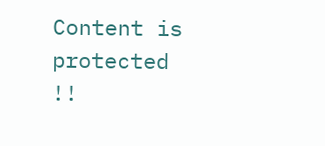Content is protected !!